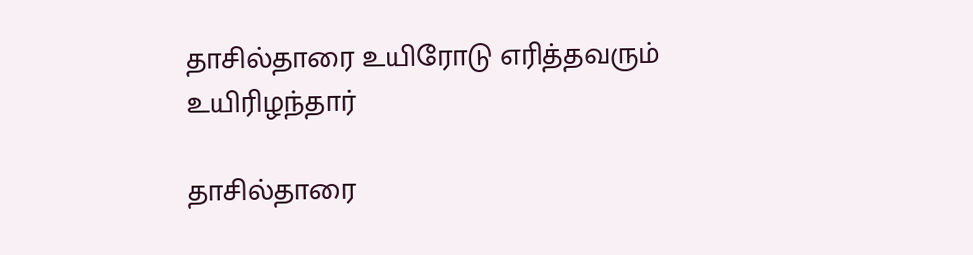தாசில்தாரை உயிரோடு எரித்தவரும் உயிரிழந்தார்

தாசில்தாரை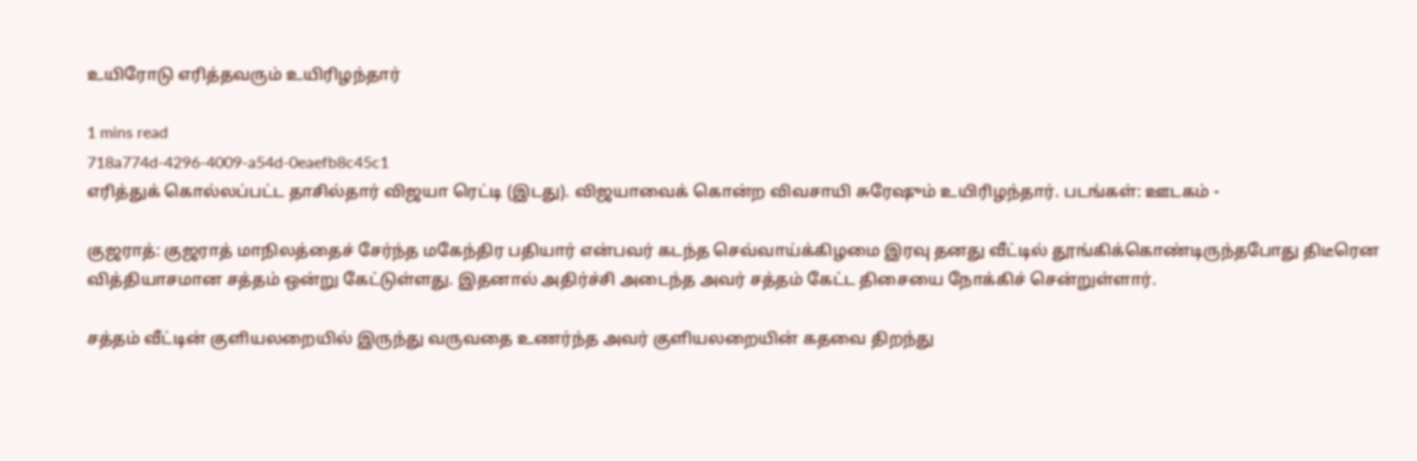உயிரோடு எரித்தவரும் உயிரிழந்தார்

1 mins read
718a774d-4296-4009-a54d-0eaefb8c45c1
எரித்துக் கொல்லப்பட்ட தாசில்தார் விஜயா ரெட்டி (இடது). விஜயாவைக் கொன்ற விவசாயி சுரேஷும் உயிரிழந்தார். படங்கள்: ஊடகம் -

குஜராத்: குஜராத் மாநிலத்தைச் சேர்ந்த மகேந்திர பதியார் என்பவர் கடந்த செவ்வாய்க்கிழமை இரவு தனது வீட்டில் தூங்கிக்கொண்டிருந்தபோது திடீரென வித்தியாசமான சத்தம் ஒன்று கேட்டுள்ளது. இதனால் அதிர்ச்சி அடைந்த அவர் சத்தம் கேட்ட திசையை நோக்கிச் சென்றுள்ளார்.

சத்தம் வீட்டின் குளியலறையில் இருந்து வருவதை உணர்ந்த அவர் குளியலறையின் கதவை திறந்து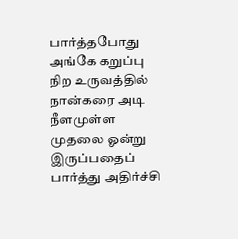பார்த்தபோது அங்கே கறுப்பு நிற உருவத்தில் நான்கரை அடி நீளமுள்ள முதலை ஓன்று இருப்பதைப் பார்த்து அதிர்ச்சி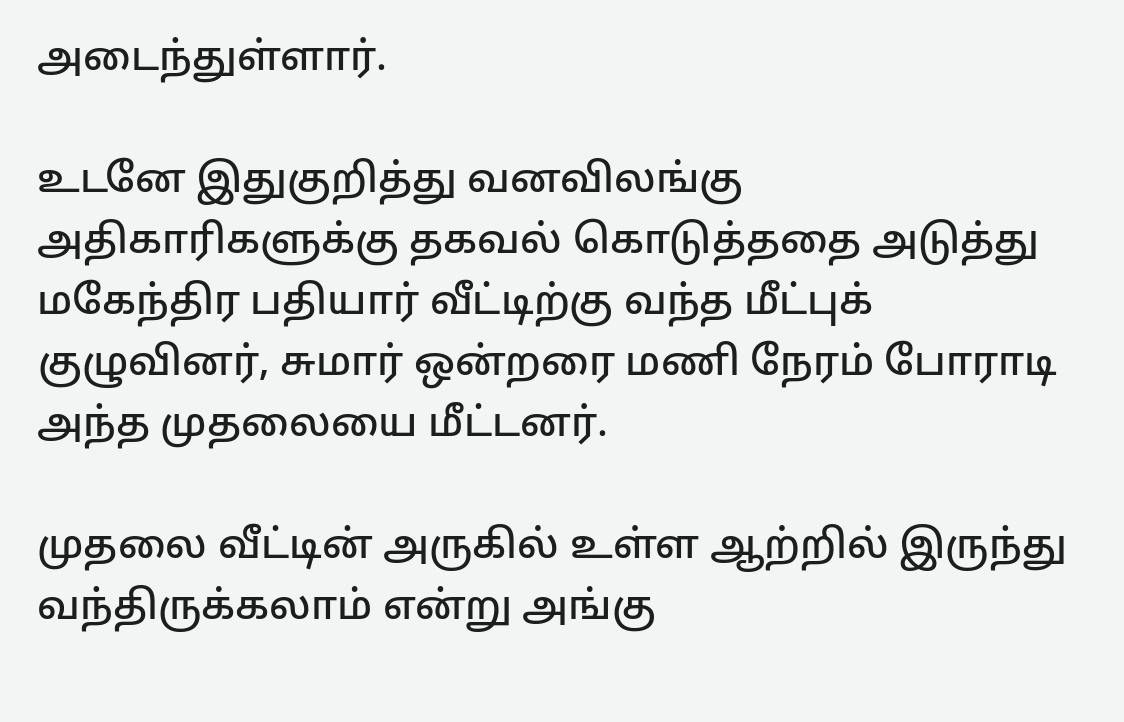அடைந்துள்ளார்.

உடனே இதுகுறித்து வனவிலங்கு அதிகாரிகளுக்கு தகவல் கொடுத்ததை அடுத்து மகேந்திர பதியார் வீட்டிற்கு வந்த மீட்புக் குழுவினர், சுமார் ஒன்றரை மணி நேரம் போராடி அந்த முதலையை மீட்டனர்.

முதலை வீட்டின் அருகில் உள்ள ஆற்றில் இருந்து வந்திருக்கலாம் என்று அங்கு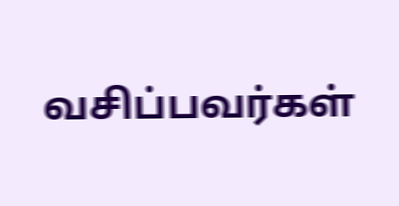வசிப்பவர்கள்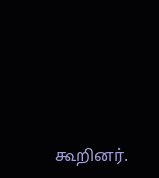கூறினர்.